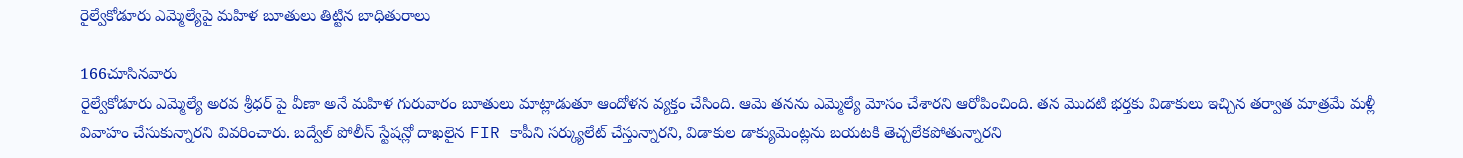రైల్వేకోడూరు ఎమ్మెల్యేపై మహిళ బూతులు తిట్టిన బాధితురాలు

166చూసినవారు
రైల్వేకోడూరు ఎమ్మెల్యే అరవ శ్రీధర్ పై వీణా అనే మహిళ గురువారం బూతులు మాట్లాడుతూ ఆందోళన వ్యక్తం చేసింది. ఆమె తనను ఎమ్మెల్యే మోసం చేశారని ఆరోపించింది. తన మొదటి భర్తకు విడాకులు ఇచ్చిన తర్వాత మాత్రమే మళ్లీ వివాహం చేసుకున్నారని వివరించారు. బద్వేల్ పోలీస్ స్టేషన్లో దాఖలైన FIR కాపీని సర్క్యులేట్ చేస్తున్నారని, విడాకుల డాక్యుమెంట్లను బయటకి తెచ్చలేకపోతున్నారని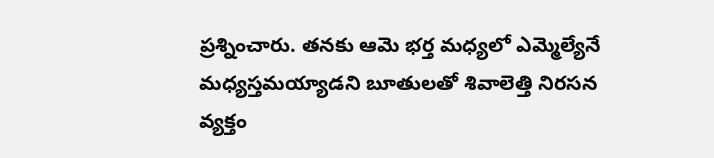ప్రశ్నించారు. తనకు ఆమె భర్త మధ్యలో ఎమ్మెల్యేనే మధ్యస్తమయ్యాడని బూతుల‌తో శివాలెత్తి నిరసన వ్యక్తం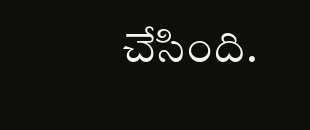చేసింది.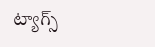ట్యాగ్స్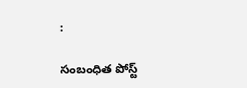:

సంబంధిత పోస్ట్